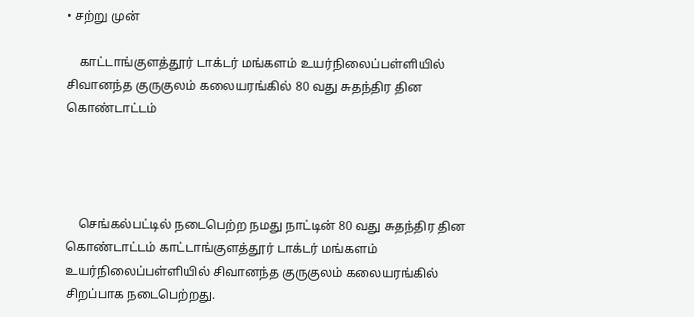• சற்று முன்

    காட்டாங்குளத்தூர் டாக்டர் மங்களம் உயர்நிலைப்பள்ளியில் சிவானந்த குருகுலம் கலையரங்கில் 80 வது சுதந்திர தின கொண்டாட்டம்




    செங்கல்பட்டில் நடைபெற்ற நமது நாட்டின் 80 வது சுதந்திர தின கொண்டாட்டம் காட்டாங்குளத்தூர் டாக்டர் மங்களம் உயர்நிலைப்பள்ளியில் சிவானந்த குருகுலம் கலையரங்கில் சிறப்பாக நடைபெற்றது.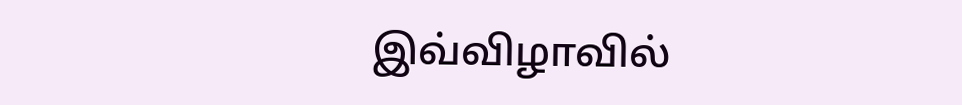இவ்விழாவில்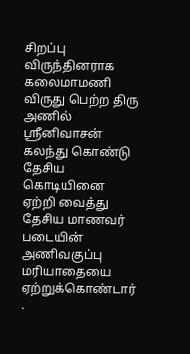சிறப்பு விருந்தினராக கலைமாமணி விருது பெற்ற திரு அணில் ஸ்ரீனிவாசன் கலந்து கொண்டு தேசிய கொடியினை ஏற்றி வைத்து தேசிய மாணவர் படையின் அணிவகுப்பு மரியாதையை ஏற்றுக்கொண்டார் .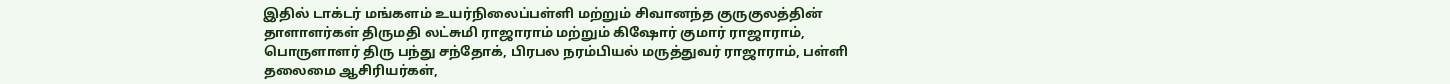இதில் டாக்டர் மங்களம் உயர்நிலைப்பள்ளி மற்றும் சிவானந்த குருகுலத்தின் தாளாளர்கள் திருமதி லட்சுமி ராஜாராம் மற்றும் கிஷோர் குமார் ராஜாராம், பொருளாளர் திரு பந்து சந்தோக், பிரபல நரம்பியல் மருத்துவர் ராஜாராம், பள்ளி தலைமை ஆசிரியர்கள்,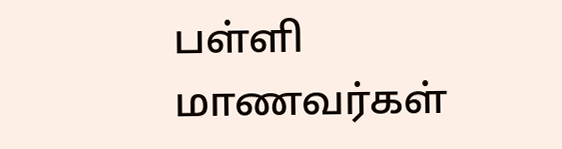பள்ளி மாணவர்கள்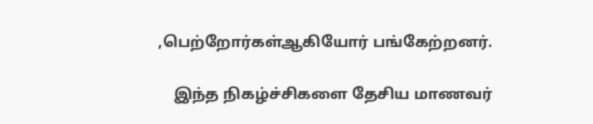,பெற்றோர்கள்ஆகியோர் பங்கேற்றனர்.

    இந்த நிகழ்ச்சிகளை தேசிய மாணவர்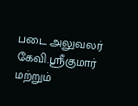படை அலுவலர் கேவி.ஸ்ரீகுமார் மற்றும்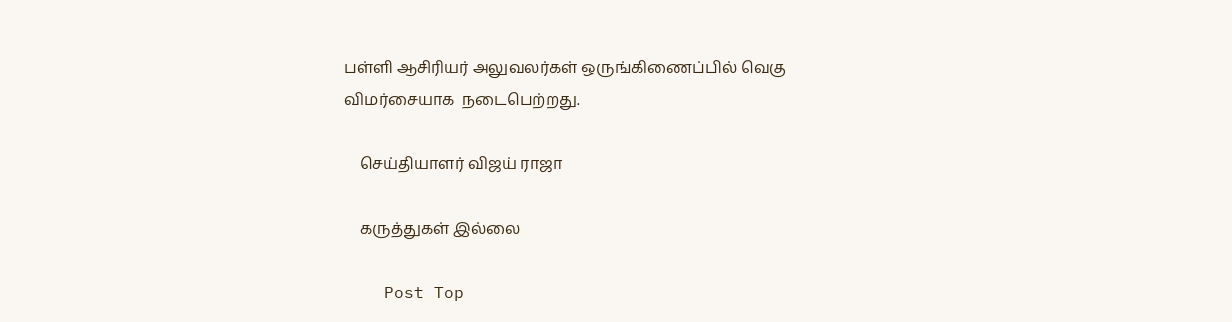பள்ளி ஆசிரியர் அலுவலர்கள் ஒருங்கிணைப்பில் வெகு விமர்சையாக  நடைபெற்றது.

    செய்தியாளர் விஜய் ராஜா

    கருத்துகள் இல்லை

    Post Top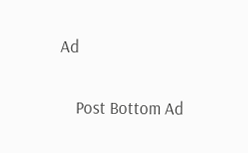Ad

    Post Bottom Ad